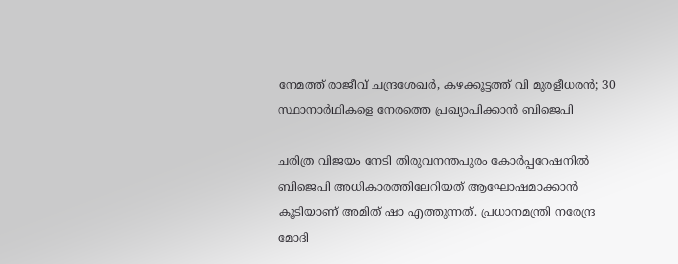നേമത്ത് രാജീവ് ചന്ദ്രശേഖര്‍, കഴക്കൂട്ടത്ത് വി മുരളീധരന്‍; 30 സ്ഥാനാര്‍ഥികളെ നേരത്തെ പ്രഖ്യാപിക്കാന്‍ ബിജെപി

ചരിത്ര വിജയം നേടി തിരുവനന്തപുരം കോര്‍പ്പറേഷനില്‍ ബിജെപി അധികാരത്തിലേറിയത് ആഘോഷമാക്കാന്‍ കൂടിയാണ് അമിത് ഷാ എത്തുന്നത്. പ്രധാനമന്ത്രി നരേന്ദ്ര മോദി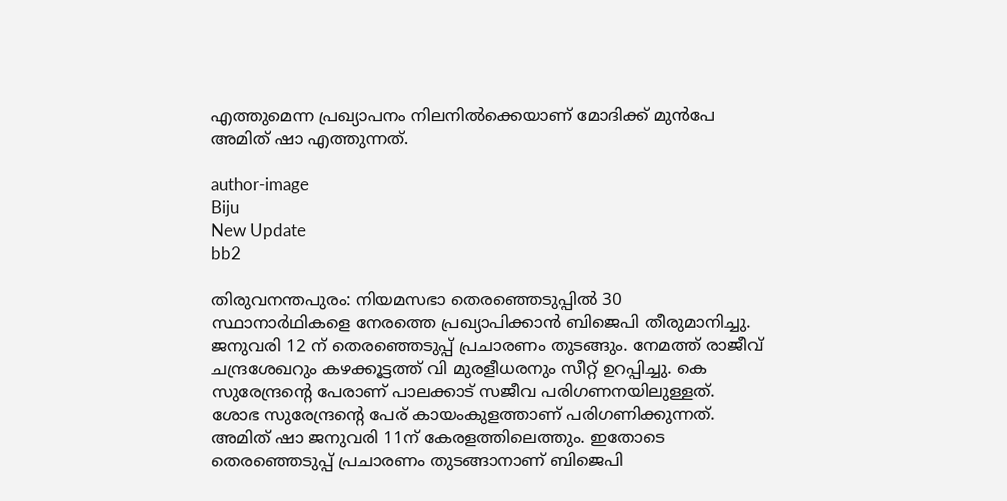എത്തുമെന്ന പ്രഖ്യാപനം നിലനില്‍ക്കെയാണ് മോദിക്ക് മുന്‍പേ അമിത് ഷാ എത്തുന്നത്.

author-image
Biju
New Update
bb2

തിരുവനന്തപുരം: നിയമസഭാ തെരഞ്ഞെടുപ്പില്‍ 30 സ്ഥാനാര്‍ഥികളെ നേരത്തെ പ്രഖ്യാപിക്കാന്‍ ബിജെപി തീരുമാനിച്ചു. ജനുവരി 12 ന് തെരഞ്ഞെടുപ്പ് പ്രചാരണം തുടങ്ങും. നേമത്ത് രാജീവ് ചന്ദ്രശേഖറും കഴക്കൂട്ടത്ത് വി മുരളീധരനും സീറ്റ് ഉറപ്പിച്ചു. കെ സുരേന്ദ്രന്റെ പേരാണ് പാലക്കാട് സജീവ പരിഗണനയിലുള്ളത്. ശോഭ സുരേന്ദ്രന്റെ പേര് കായംകുളത്താണ് പരിഗണിക്കുന്നത്. അമിത് ഷാ ജനുവരി 11ന് കേരളത്തിലെത്തും. ഇതോടെ തെരഞ്ഞെടുപ്പ് പ്രചാരണം തുടങ്ങാനാണ് ബിജെപി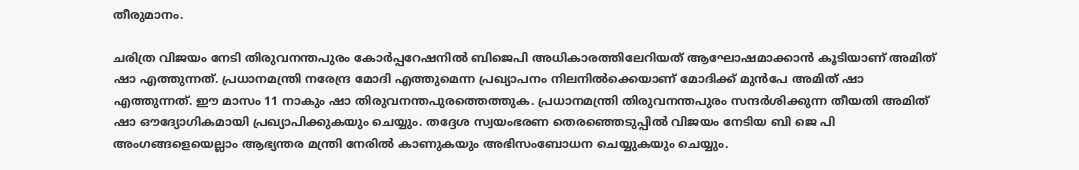തീരുമാനം.

ചരിത്ര വിജയം നേടി തിരുവനന്തപുരം കോര്‍പ്പറേഷനില്‍ ബിജെപി അധികാരത്തിലേറിയത് ആഘോഷമാക്കാന്‍ കൂടിയാണ് അമിത് ഷാ എത്തുന്നത്. പ്രധാനമന്ത്രി നരേന്ദ്ര മോദി എത്തുമെന്ന പ്രഖ്യാപനം നിലനില്‍ക്കെയാണ് മോദിക്ക് മുന്‍പേ അമിത് ഷാ എത്തുന്നത്. ഈ മാസം 11 നാകും ഷാ തിരുവനന്തപുരത്തെത്തുക. പ്രധാനമന്ത്രി തിരുവനന്തപുരം സന്ദര്‍ശിക്കുന്ന തീയതി അമിത് ഷാ ഔദ്യോഗികമായി പ്രഖ്യാപിക്കുകയും ചെയ്യും. തദ്ദേശ സ്വയംഭരണ തെരഞ്ഞെടുപ്പില്‍ വിജയം നേടിയ ബി ജെ പി അംഗങ്ങളെയെല്ലാം ആഭ്യന്തര മന്ത്രി നേരില്‍ കാണുകയും അഭിസംബോധന ചെയ്യുകയും ചെയ്യും.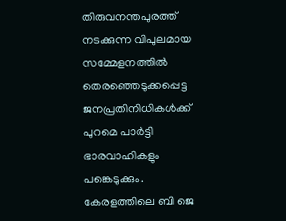തിരുവനന്തപുരത്ത് നടക്കുന്ന വിപുലമായ സമ്മേളനത്തില്‍ തെരഞ്ഞെടുക്കപ്പെട്ട ജനപ്രതിനിധികള്‍ക്ക് പുറമെ പാര്‍ട്ടി ഭാരവാഹികളും പങ്കെടുക്കും. കേരളത്തിലെ ബി ജെ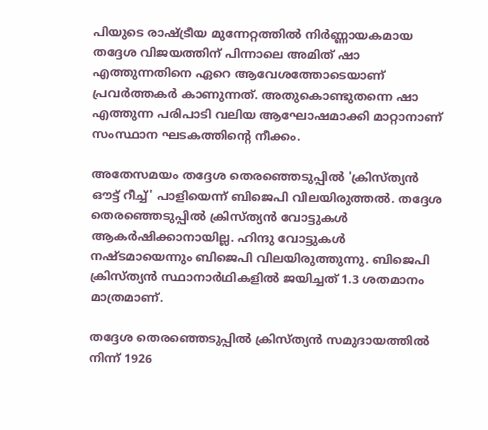പിയുടെ രാഷ്ട്രീയ മുന്നേറ്റത്തില്‍ നിര്‍ണ്ണായകമായ തദ്ദേശ വിജയത്തിന് പിന്നാലെ അമിത് ഷാ എത്തുന്നതിനെ ഏറെ ആവേശത്തോടെയാണ് പ്രവര്‍ത്തകര്‍ കാണുന്നത്. അതുകൊണ്ടുതന്നെ ഷാ എത്തുന്ന പരിപാടി വലിയ ആഘോഷമാക്കി മാറ്റാനാണ് സംസ്ഥാന ഘടകത്തിന്റെ നീക്കം.

അതേസമയം തദ്ദേശ തെരഞ്ഞെടുപ്പില്‍ 'ക്രിസ്ത്യന്‍ ഔട്ട് റീച്ച്' പാളിയെന്ന് ബിജെപി വിലയിരുത്തല്‍. തദ്ദേശ തെരഞ്ഞെടുപ്പില്‍ ക്രിസ്ത്യന്‍ വോട്ടുകള്‍ ആകര്‍ഷിക്കാനായില്ല. ഹിന്ദു വോട്ടുകള്‍ നഷ്ടമായെന്നും ബിജെപി വിലയിരുത്തുന്നു. ബിജെപി ക്രിസ്ത്യന്‍ സ്ഥാനാര്‍ഥികളില്‍ ജയിച്ചത് 1.3 ശതമാനം മാത്രമാണ്.

തദ്ദേശ തെരഞ്ഞെടുപ്പില്‍ ക്രിസ്ത്യന്‍ സമുദായത്തില്‍ നിന്ന് 1926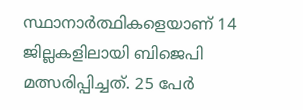സ്ഥാനാര്‍ത്ഥികളെയാണ് 14 ജില്ലകളിലായി ബിജെപി മത്സരിപ്പിച്ചത്. 25 പേര്‍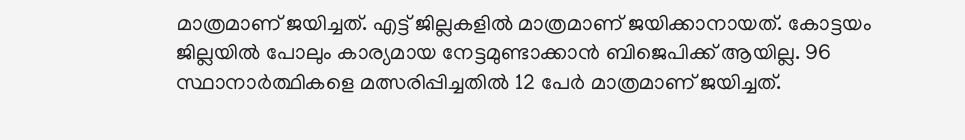മാത്രമാണ് ജയിച്ചത്. എട്ട് ജില്ലകളില്‍ മാത്രമാണ് ജയിക്കാനായത്. കോട്ടയം ജില്ലയില്‍ പോലും കാര്യമായ നേട്ടമുണ്ടാക്കാന്‍ ബിജെപിക്ക് ആയില്ല. 96 സ്ഥാനാര്‍ത്ഥികളെ മത്സരിപ്പിച്ചതില്‍ 12 പേര്‍ മാത്രമാണ് ജയിച്ചത്.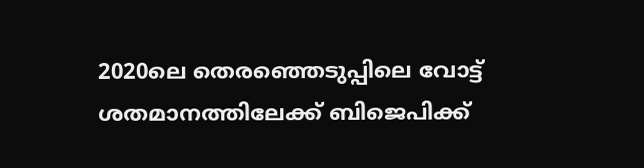2020ലെ തെരഞ്ഞെടുപ്പിലെ വോട്ട് ശതമാനത്തിലേക്ക് ബിജെപിക്ക്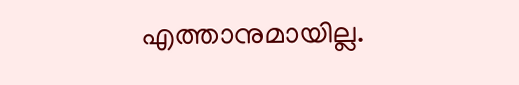എത്താനുമായില്ല.